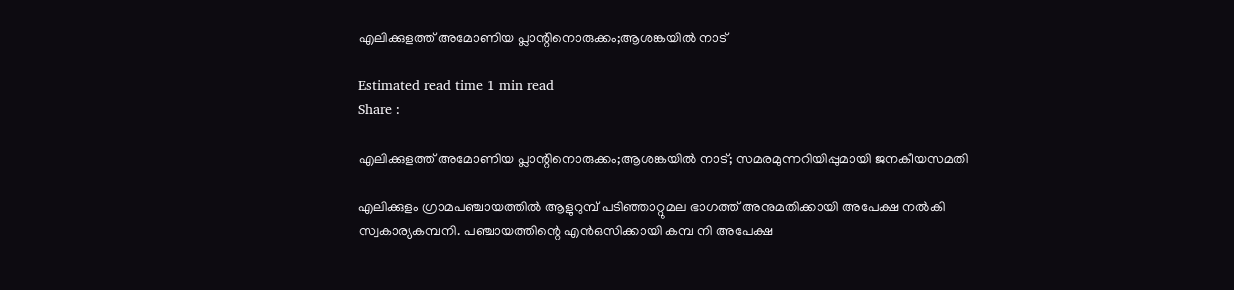എലിക്കുളത്ത് അമോണിയ പ്ലാന്റിനൊരുക്കം;ആശങ്കയിൽ നാട്

Estimated read time 1 min read
Share :

എലിക്കുളത്ത് അമോണിയ പ്ലാന്റിനൊരുക്കം;ആശങ്കയിൽ നാട്; സമരമുന്നറിയിപ്പുമായി ജനകീയസമതി

എലിക്കുളം ഗ്രാമപഞ്ചായത്തിൽ ആളുറുമ്പ് പടിഞ്ഞാറ്റുമല ഭാഗത്ത് അനുമതിക്കായി അപേക്ഷ നൽകി സ്വകാര്യകമ്പനി. പഞ്ചായത്തിന്റെ എൻഒസിക്കായി കമ്പ നി അപേക്ഷ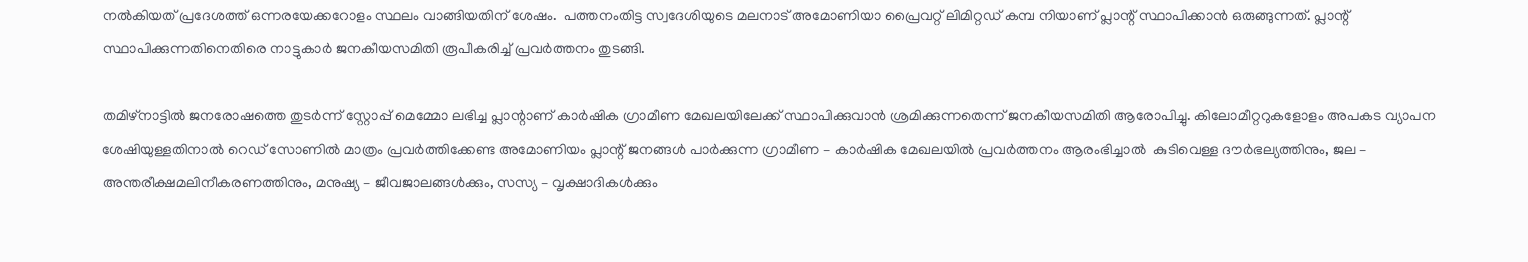നൽകിയത് പ്രദേശത്ത് ഒന്നരയേക്കറോളം സ്ഥലം വാങ്ങിയതിന് ശേഷം.  പത്തനംതിട്ട സ്വദേശിയുടെ മലനാട് അമോണിയാ പ്രൈവറ്റ് ലിമിറ്റഡ് കമ്പ നിയാണ് പ്ലാന്റ് സ്ഥാപിക്കാൻ ഒരുങ്ങുന്നത്. പ്ലാന്റ് സ്ഥാപിക്കുന്നതിനെതിരെ നാട്ടുകാർ ജനകീയസമിതി രൂപീകരിച്ച് പ്രവർത്തനം തുടങ്ങി.

തമിഴ്‌നാട്ടിൽ ജനരോഷത്തെ തുടർന്ന് സ്റ്റോപ്പ് മെമ്മോ ലഭിച്ച പ്ലാന്റാണ് കാർഷിക ഗ്രാമീണ മേഖലയിലേക്ക് സ്ഥാപിക്കുവാൻ ശ്രമിക്കുന്നതെന്ന് ജനകീയസമിതി ആരോപിച്ചു. കിലോമീറ്ററുകളോളം അപകട വ്യാപന ശേഷിയുള്ളതിനാൽ റെഡ് സോണിൽ മാത്രം പ്രവർത്തിക്കേണ്ട അമോണിയം പ്ലാന്റ് ജനങ്ങൾ പാർക്കുന്ന ഗ്രാമീണ – കാർഷിക മേഖലയിൽ പ്രവർത്തനം ആരംഭിച്ചാൽ  കുടിവെള്ള ദൗർഭല്യത്തിനും, ജല – അന്തരീക്ഷമലിനീകരണത്തിനും, മനുഷ്യ – ജീവജാലങ്ങൾക്കും, സസ്യ – വൃക്ഷാദികൾക്കും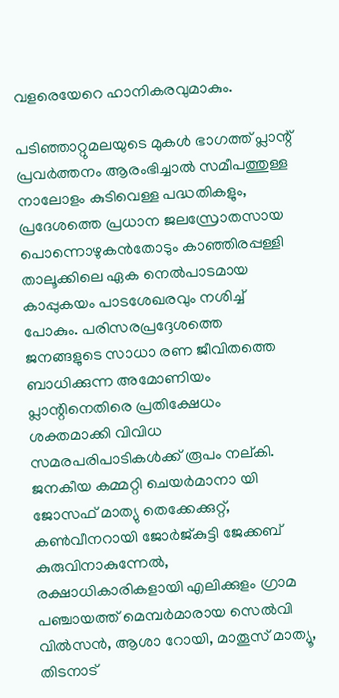വളരെയേറെ ഹാനികരവുമാകും.

പടിഞ്ഞാറ്റുമലയുടെ മുകൾ ഭാഗത്ത് പ്ലാന്റ് പ്രവർത്തനം ആരംഭിച്ചാൽ സമീപത്തുള്ള നാലോളം കുടിവെള്ള പദ്ധതികളും, പ്രദേശത്തെ പ്രധാന ജലസ്രോതസായ പൊന്നൊഴുകൻതോടും കാഞ്ഞിരപ്പള്ളി താലൂക്കിലെ ഏക നെൽപാടമായ കാപ്പുകയം പാടശേഖരവും നശിച്ച് പോകും. പരിസരപ്രദ്ദേശത്തെ ജനങ്ങളുടെ സാധാ രണ ജീവിതത്തെ ബാധിക്കുന്ന അമോണിയം പ്ലാന്റിനെതിരെ പ്രതിക്ഷേധം ശക്തമാക്കി വിവിധ സമരപരിപാടികൾക്ക് രൂപം നല്കി. ജനകീയ കമ്മറ്റി ചെയർമാനാ യി ജോസഫ് മാത്യു തെക്കേക്കുറ്റ്, കൺവീനറായി ജോർജ്കുട്ടി ജേക്കബ് കുരുവിനാകുന്നേൽ, രക്ഷാധികാരികളായി എലിക്കുളം ഗ്രാമ പഞ്ചായത്ത് മെമ്പർമാരായ സെൽവി വിൽസൻ, ആശാ റോയി, മാതൂസ് മാത്യൂ, തിടനാട്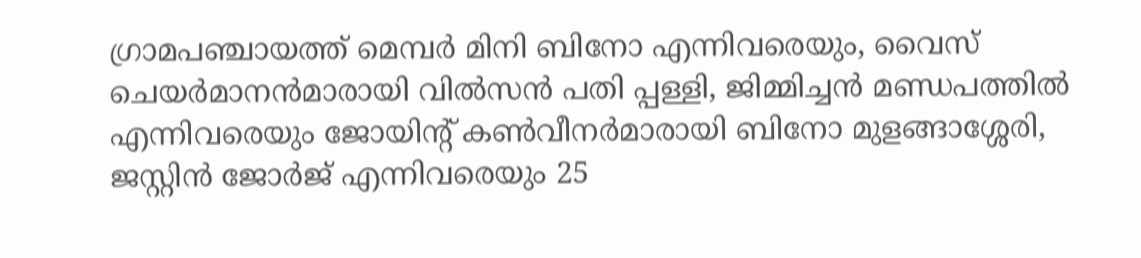ഗ്രാമപഞ്ചായത്ത് മെമ്പർ മിനി ബിനോ എന്നിവരെയും, വൈസ് ചെയർമാനൻമാരായി വിൽസൻ പതി പ്പള്ളി, ജിമ്മിച്ചൻ മണ്ഡപത്തിൽ എന്നിവരെയും ജോയിന്റ് കൺവീനർമാരായി ബിനോ മുളങ്ങാശ്ശേരി, ജസ്റ്റിൻ ജോർജ് എന്നിവരെയും 25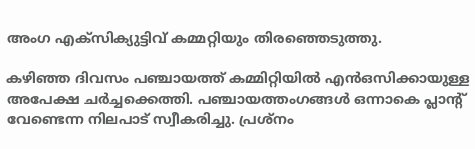അംഗ എക്‌സിക്യുട്ടിവ് കമ്മറ്റിയും തിരഞ്ഞെടുത്തു.

കഴിഞ്ഞ ദിവസം പഞ്ചായത്ത് കമ്മിറ്റിയിൽ എൻഒസിക്കായുള്ള അപേക്ഷ ചർച്ചക്കെത്തി. പഞ്ചായത്തംഗങ്ങൾ ഒന്നാകെ പ്ലാന്റ് വേണ്ടെന്ന നിലപാട് സ്വീകരിച്ചു. പ്രശ്‌നം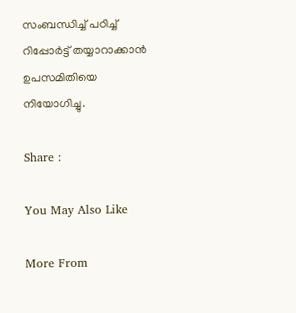സംബന്ധിച്ച് പഠിച്ച് റിപ്പോർട്ട് തയ്യാറാക്കാൻ ഉപസമിതിയെ നിയോഗിച്ചു.

Share :

You May Also Like

More From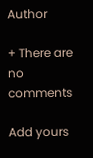Author

+ There are no comments

Add yours